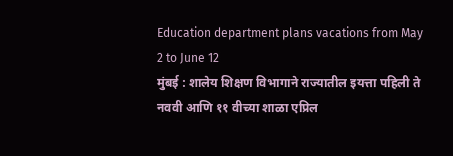Education department plans vacations from May 2 to June 12
मुंबई : शालेय शिक्षण विभागाने राज्यातील इयत्ता पहिली ते नववी आणि ११ वीच्या शाळा एप्रिल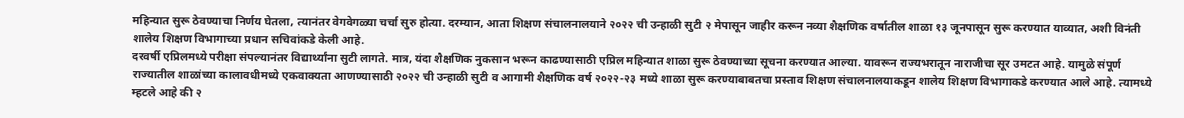महिन्यात सुरू ठेवण्याचा निर्णय घेतला, त्यानंतर वेगवेगळ्या चर्चा सुरु होत्या. दरम्यान, आता शिक्षण संचालनालयाने २०२२ ची उन्हाळी सुटी २ मेपासून जाहीर करून नव्या शैक्षणिक वर्षातील शाळा १३ जूनपासून सुरू करण्यात याव्यात, अशी विनंती शालेय शिक्षण विभागाच्या प्रधान सचिवांकडे केली आहे.
दरवर्षी एप्रिलमध्ये परीक्षा संपल्यानंतर विद्यार्थ्यांना सुटी लागते. मात्र, यंदा शैक्षणिक नुकसान भरून काढण्यासाठी एप्रिल महिन्यात शाळा सुरू ठेवण्याच्या सूचना करण्यात आल्या. यावरून राज्यभरातून नाराजीचा सूर उमटत आहे. यामुळे संपूर्ण राज्यातील शाळांच्या कालावधीमध्ये एकवाक्यता आणण्यासाठी २०२२ ची उन्हाळी सुटी व आगामी शैक्षणिक वर्ष २०२२-२३ मध्ये शाळा सुरू करण्याबाबतचा प्रस्ताव शिक्षण संचालनालयाकडून शालेय शिक्षण विभागाकडे करण्यात आले आहे. त्यामध्ये म्हटले आहे की २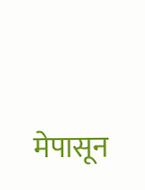मेपासून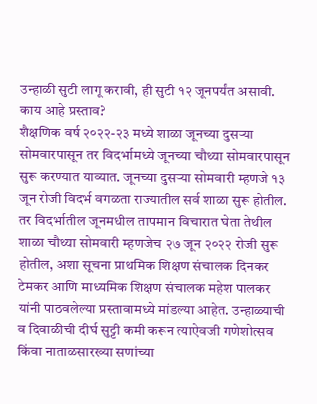उन्हाळी सुटी लागू करावी, ही सुटी १२ जूनपर्यंत असावी.
काय आहे प्रस्ताव?
शैक्षणिक वर्ष २०२२-२३ मध्ये शाळा जूनच्या दुसऱ्या सोमवारपासून तर विदर्भामध्ये जूनच्या चौथ्या सोमवारपासून सुरू करण्यात याव्यात. जूनच्या दुसऱ्या सोमवारी म्हणजे १३ जून रोजी विदर्भ वगळता राज्यातील सर्व शाळा सुरू होतील. तर विदर्भातील जूनमधील तापमान विचारात घेता तेथील शाळा चौथ्या सोमवारी म्हणजेच २७ जून २०२२ रोजी सुरू होतील, अशा सूचना प्राथमिक शिक्षण संचालक दिनकर टेमकर आणि माध्यमिक शिक्षण संचालक महेश पालकर यांनी पाठवलेल्या प्रस्तावामध्ये मांडल्या आहेत. उन्हाळ्याची व दिवाळीची दीर्घ सुट्टी कमी करून त्याऐवजी गणेशोत्सव किंवा नाताळसारख्या सणांच्या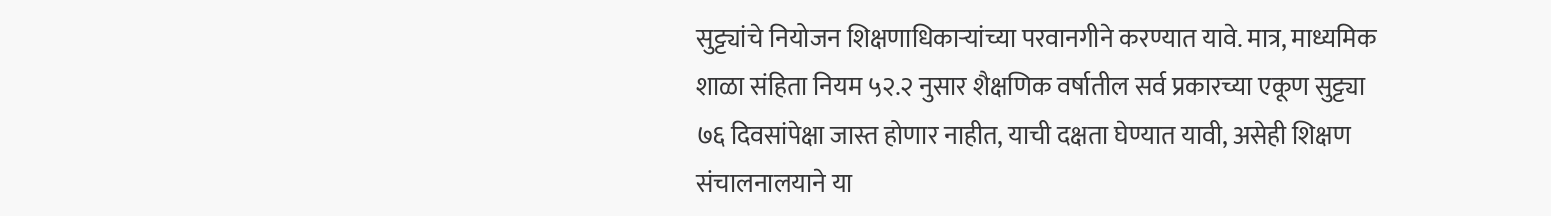सुट्ट्यांचे नियोजन शिक्षणाधिकाऱ्यांच्या परवानगीने करण्यात यावे. मात्र, माध्यमिक शाळा संहिता नियम ५२.२ नुसार शैक्षणिक वर्षातील सर्व प्रकारच्या एकूण सुट्ट्या ७६ दिवसांपेक्षा जास्त होणार नाहीत, याची दक्षता घेण्यात यावी, असेही शिक्षण संचालनालयाने या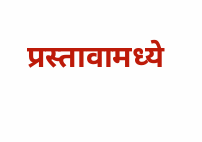प्रस्तावामध्ये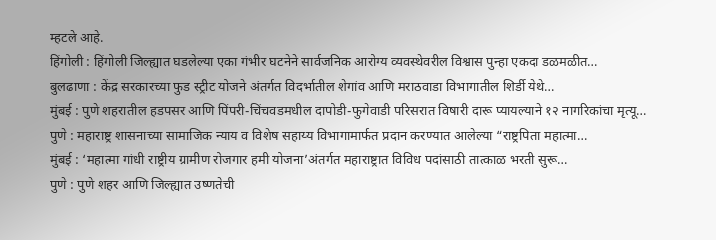म्हटले आहे.
हिंगोली : हिंगोली जिल्ह्यात घडलेल्या एका गंभीर घटनेने सार्वजनिक आरोग्य व्यवस्थेवरील विश्वास पुन्हा एकदा डळमळीत…
बुलढाणा : केंद्र सरकारच्या फुड स्ट्रीट योजने अंतर्गत विदर्भातील शेगांव आणि मराठवाडा विभागातील शिर्डी येथे…
मुंबई : पुणे शहरातील हडपसर आणि पिंपरी-चिंचवडमधील दापोडी-फुगेवाडी परिसरात विषारी दारू प्यायल्याने १२ नागरिकांचा मृत्यू…
पुणे : महाराष्ट्र शासनाच्या सामाजिक न्याय व विशेष सहाय्य विभागामार्फत प्रदान करण्यात आलेल्या “राष्ट्रपिता महात्मा…
मुंबई : ‘महात्मा गांधी राष्ट्रीय ग्रामीण रोजगार हमी योजना’अंतर्गत महाराष्ट्रात विविध पदांसाठी तात्काळ भरती सुरू…
पुणे : पुणे शहर आणि जिल्ह्यात उष्णतेची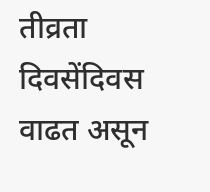तीव्रता दिवसेंदिवस वाढत असून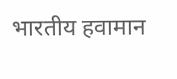भारतीय हवामान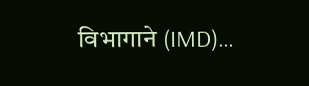विभागाने (IMD)…